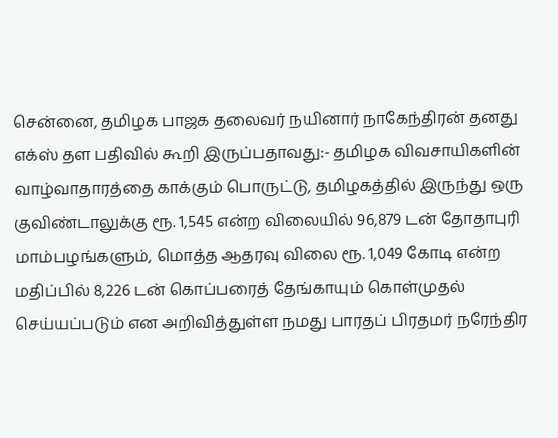சென்னை, தமிழக பாஜக தலைவர் நயினார் நாகேந்திரன் தனது எக்ஸ் தள பதிவில் கூறி இருப்பதாவது:- தமிழக விவசாயிகளின் வாழ்வாதாரத்தை காக்கும் பொருட்டு, தமிழகத்தில் இருந்து ஒரு குவிண்டாலுக்கு ரூ. 1,545 என்ற விலையில் 96,879 டன் தோதாபுரி மாம்பழங்களும், மொத்த ஆதரவு விலை ரூ. 1,049 கோடி என்ற மதிப்பில் 8,226 டன் கொப்பரைத் தேங்காயும் கொள்முதல் செய்யப்படும் என அறிவித்துள்ள நமது பாரதப் பிரதமர் நரேந்திர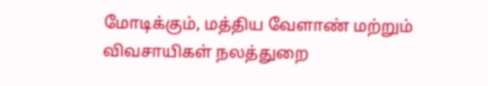மோடிக்கும், மத்திய வேளாண் மற்றும் விவசாயிகள் நலத்துறை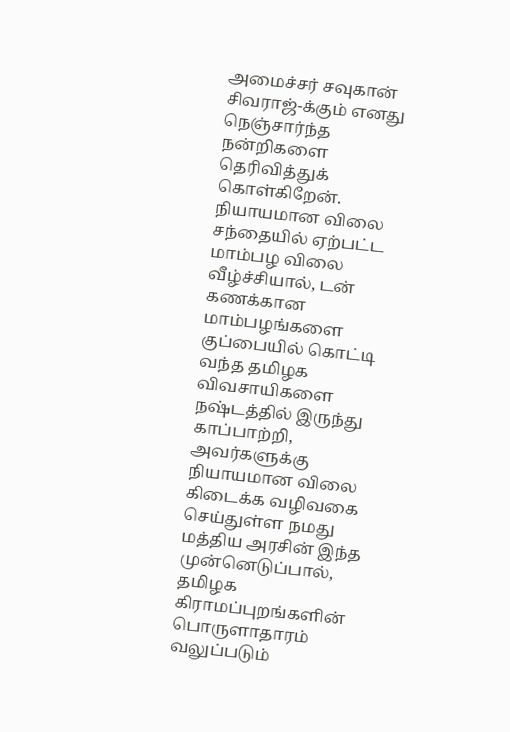அமைச்சர் சவுகான் சிவராஜ்-க்கும் எனது நெஞ்சார்ந்த நன்றிகளை தெரிவித்துக் கொள்கிறேன். நியாயமான விலை சந்தையில் ஏற்பட்ட மாம்பழ விலை வீழ்ச்சியால், டன் கணக்கான மாம்பழங்களை குப்பையில் கொட்டி வந்த தமிழக விவசாயிகளை நஷ்டத்தில் இருந்து காப்பாற்றி, அவர்களுக்கு நியாயமான விலை கிடைக்க வழிவகை செய்துள்ள நமது மத்திய அரசின் இந்த முன்னெடுப்பால், தமிழக கிராமப்புறங்களின் பொருளாதாரம் வலுப்படும்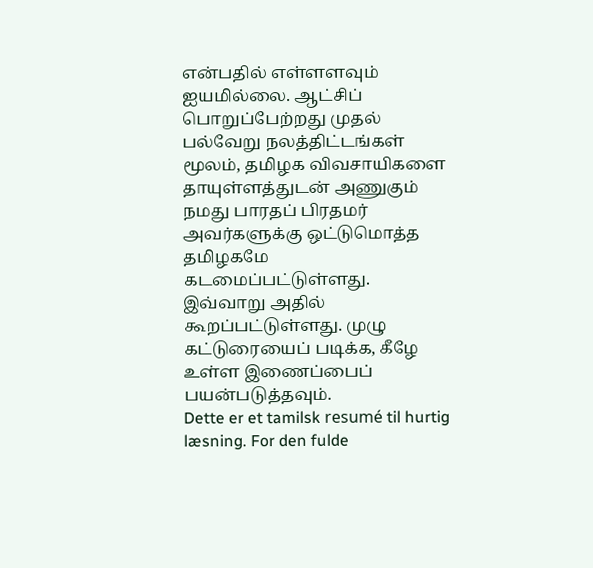என்பதில் எள்ளளவும் ஐயமில்லை. ஆட்சிப் பொறுப்பேற்றது முதல் பல்வேறு நலத்திட்டங்கள் மூலம், தமிழக விவசாயிகளை தாயுள்ளத்துடன் அணுகும் நமது பாரதப் பிரதமர் அவர்களுக்கு ஒட்டுமொத்த தமிழகமே கடமைப்பட்டுள்ளது. இவ்வாறு அதில் கூறப்பட்டுள்ளது. முழு கட்டுரையைப் படிக்க, கீழே உள்ள இணைப்பைப் பயன்படுத்தவும்.
Dette er et tamilsk resumé til hurtig læsning. For den fulde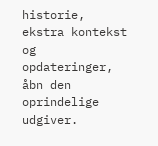historie, ekstra kontekst og opdateringer, åbn den oprindelige udgiver.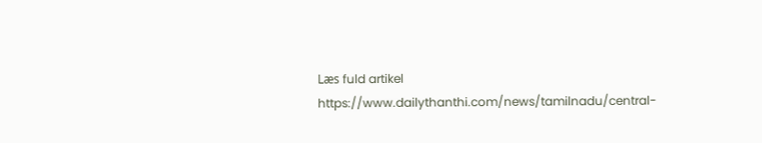Læs fuld artikel
https://www.dailythanthi.com/news/tamilnadu/central-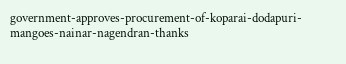government-approves-procurement-of-koparai-dodapuri-mangoes-nainar-nagendran-thanks